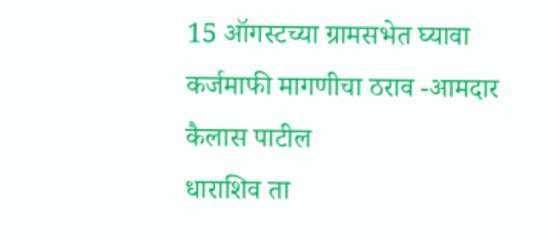15 ऑगस्टच्या ग्रामसभेत घ्यावा कर्जमाफी मागणीचा ठराव -आमदार कैलास पाटील
धाराशिव ता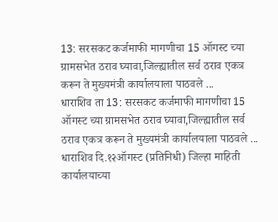13: सरसकट कर्जमाफी मागणीचा 15 ऑगस्ट च्या ग्रामसभेत ठराव घ्यावा,जिल्ह्यातील सर्व ठराव एकत्र करून ते मुख्यमंत्री कार्यालयाला पाठवले ...
धाराशिव ता 13: सरसकट कर्जमाफी मागणीचा 15 ऑगस्ट च्या ग्रामसभेत ठराव घ्यावा,जिल्ह्यातील सर्व ठराव एकत्र करून ते मुख्यमंत्री कार्यालयाला पाठवले ...
धाराशिव दि.१२ऑगस्ट (प्रतिनिधी) जिल्हा माहिती कार्यालयाच्या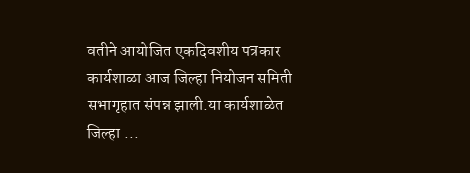वतीने आयोजित एकदिवशीय पत्रकार कार्यशाळा आज जिल्हा नियोजन समिती सभागृहात संपन्न झाली.या कार्यशाळेत जिल्हा ...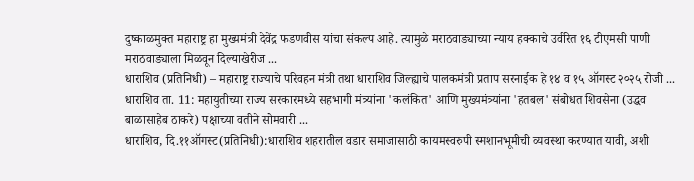दुष्काळमुक्त महाराष्ट्र हा मुख्यमंत्री देवेंद्र फडणवीस यांचा संकल्प आहे. त्यामुळे मराठवाड्याच्या न्याय हक्काचे उर्वरित १६ टीएमसी पाणी मराठवाड्याला मिळवून दिल्याखेरीज ...
धाराशिव (प्रतिनिधी) – महाराष्ट्र राज्याचे परिवहन मंत्री तथा धाराशिव जिल्ह्याचे पालकमंत्री प्रताप सरनाईक हे १४ व १५ ऑगस्ट २०२५ रोजी ...
धाराशिव ता. 11: महायुतीच्या राज्य सरकारमध्ये सहभागी मंत्र्यांना 'कलंकित' आणि मुख्यमंत्र्यांना 'हतबल' संबोधत शिवसेना (उद्धव बाळासाहेब ठाकरे) पक्षाच्या वतीने सोमवारी ...
धाराशिव, दि.११ऑगस्ट(प्रतिनिधी):धाराशिव शहरातील वडार समाजासाठी कायमस्वरुपी स्मशानभूमीची व्यवस्था करण्यात यावी, अशी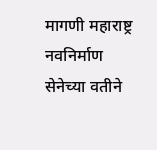मागणी महाराष्ट्र नवनिर्माण सेनेच्या वतीने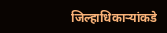जिल्हाधिकाऱ्यांकडे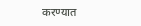करण्यात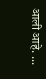आली आहे. ...